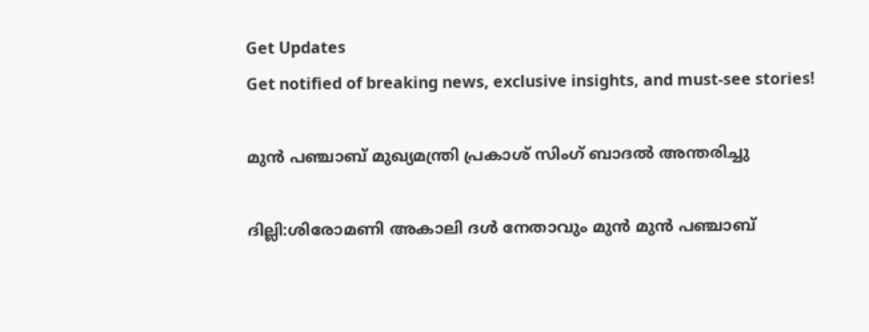Get Updates
Get notified of breaking news, exclusive insights, and must-see stories!

മുൻ പഞ്ചാബ് മുഖ്യമന്ത്രി പ്രകാശ് സിംഗ് ബാദൽ അന്തരിച്ചു

ദില്ലി:ശിരോമണി അകാലി ദൾ നേതാവും മുൻ മുൻ പഞ്ചാബ്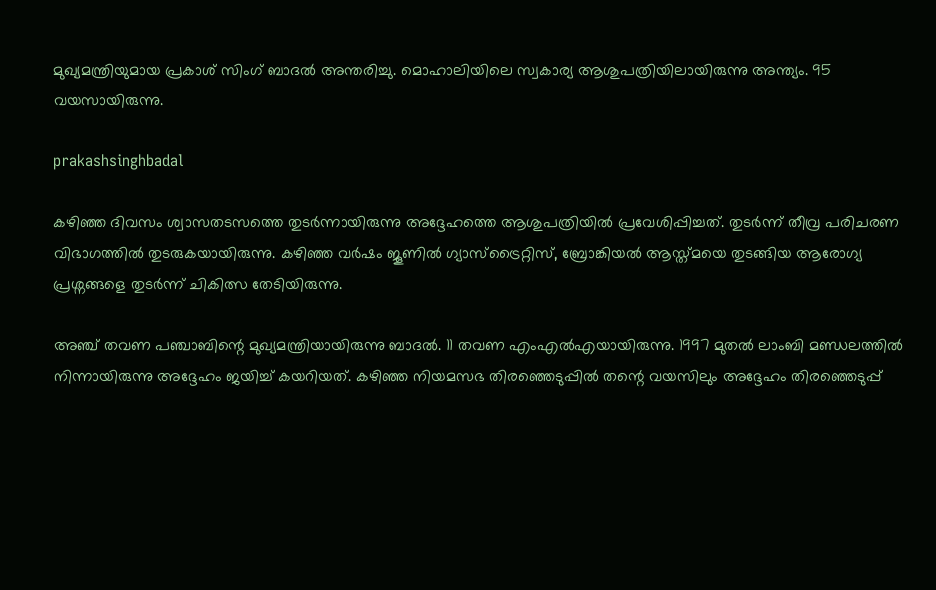മുഖ്യമന്ത്രിയുമായ പ്രകാശ് സിംഗ് ബാദൽ അന്തരിച്ചു. മൊഹാലിയിലെ സ്വകാര്യ ആശുപത്രിയിലായിരുന്നു അന്ത്യം. 95 വയസായിരുന്നു.

prakashsinghbadal

കഴിഞ്ഞ ദിവസം ശ്വാസതടസത്തെ തുടർന്നായിരുന്നു അദ്ദേഹത്തെ ആശുപത്രിയിൽ പ്രവേശിപ്പിച്ചത്. തുടർന്ന് തീവ്ര പരിചരണ വിഭാഗത്തിൽ തുടരുകയായിരുന്നു. കഴിഞ്ഞ വർഷം ജൂണിൽ ഗ്യാസ്ട്രൈറ്റിസ്, ബ്രോങ്കിയൽ ആസ്ത്മയെ തുടങ്ങിയ ആരോഗ്യ പ്രശ്നങ്ങളെ തുടർന്ന് ചികിത്സ തേടിയിരുന്നു.

അഞ്ച് തവണ പഞ്ചാബിന്റെ മുഖ്യമന്ത്രിയായിരുന്നു ബാദൽ. 11 തവണ എംഎൽഎയായിരുന്നു. 1997 മുതൽ ലാംബി മണ്ഡലത്തിൽ നിന്നായിരുന്നു അദ്ദേഹം ജയിച്ച് കയറിയത്. കഴിഞ്ഞ നിയമസഭ തിരഞ്ഞെടുപ്പിൽ തന്റെ വയസിലും അദ്ദേഹം തിരഞ്ഞെടുപ്പ്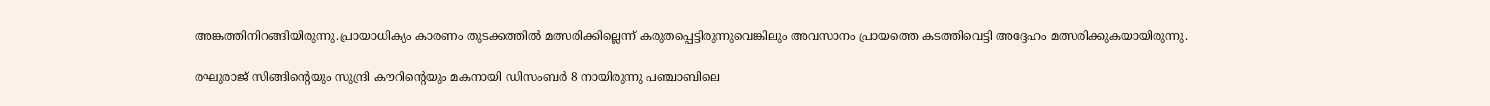അങ്കത്തിനിറങ്ങിയിരുന്നു.പ്രായാധിക്യം കാരണം തുടക്കത്തിൽ മത്സരിക്കില്ലെന്ന് കരുതപ്പെട്ടിരുന്നുവെങ്കിലും അവസാനം പ്രായത്തെ കടത്തിവെട്ടി അദ്ദേഹം മത്സരിക്കുകയായിരുന്നു.

രഘുരാജ് സിങ്ങിന്റെയും സുന്ദ്രി കൗറിന്റെയും മകനായി ഡിസംബർ 8 നായിരുന്നു പഞ്ചാബിലെ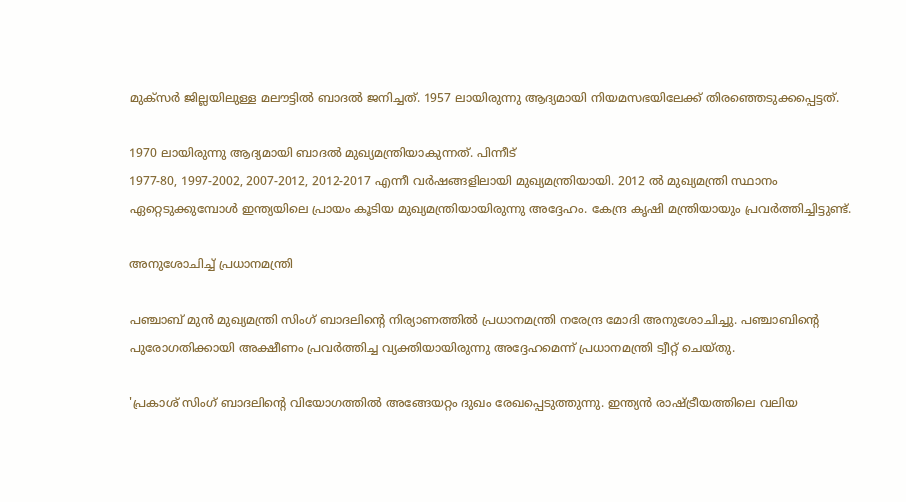മുക്സർ ജില്ലയിലുള്ള മലൗട്ടിൽ ബാദൽ ജനിച്ചത്. 1957 ലായിരുന്നു ആദ്യമായി നിയമസഭയിലേക്ക് തിരഞ്ഞെടുക്കപ്പെട്ടത്.

1970 ലായിരുന്നു ആദ്യമായി ബാദൽ മുഖ്യമന്ത്രിയാകുന്നത്. പിന്നീട്
1977-80, 1997-2002, 2007-2012, 2012-2017 എന്നീ വർഷങ്ങളിലായി മുഖ്യമന്ത്രിയായി. 2012 ൽ മുഖ്യമന്ത്രി സ്ഥാനം ഏറ്റെടുക്കുമ്പോൾ ഇന്ത്യയിലെ പ്രായം കൂടിയ മുഖ്യമന്ത്രിയായിരുന്നു അദ്ദേഹം. കേന്ദ്ര കൃഷി മന്ത്രിയായും പ്രവർത്തിച്ചിട്ടുണ്ട്.

അനുശോചിച്ച് പ്രധാനമന്ത്രി

പഞ്ചാബ് മുൻ മുഖ്യമന്ത്രി സിംഗ് ബാദലിന്റെ നിര്യാണത്തിൽ പ്രധാനമന്ത്രി നരേന്ദ്ര മോദി അനുശോചിച്ചു. പഞ്ചാബിന്റെ പുരോഗതിക്കായി അക്ഷീണം പ്രവർത്തിച്ച വ്യക്തിയായിരുന്നു അദ്ദേഹമെന്ന് പ്രധാനമന്ത്രി ട്വീറ്റ് ചെയ്തു.

'പ്രകാശ് സിംഗ് ബാദലിന്റെ വിയോഗത്തിൽ അങ്ങേയറ്റം ദുഖം രേഖപ്പെടുത്തുന്നു. ഇന്ത്യൻ രാഷ്ട്രീയത്തിലെ വലിയ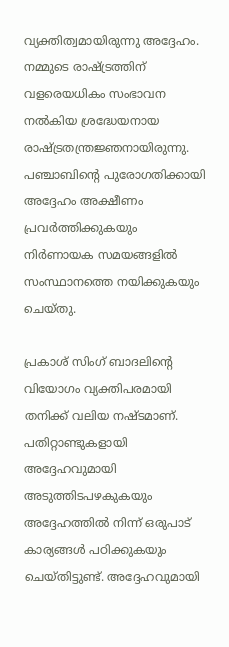വ്യക്തിത്വമായിരുന്നു അദ്ദേഹം. നമ്മുടെ രാഷ്ട്രത്തിന് വളരെയധികം സംഭാവന നൽകിയ ശ്രദ്ധേയനായ രാഷ്ട്രതന്ത്രജ്ഞനായിരുന്നു. പഞ്ചാബിന്റെ പുരോഗതിക്കായി അദ്ദേഹം അക്ഷീണം പ്രവർത്തിക്കുകയും നിർണായക സമയങ്ങളിൽ സംസ്ഥാനത്തെ നയിക്കുകയും ചെയ്തു.

പ്രകാശ് സിംഗ് ബാദലിന്റെ വിയോഗം വ്യക്തിപരമായി തനിക്ക് വലിയ നഷ്ടമാണ്. പതിറ്റാണ്ടുകളായി അദ്ദേഹവുമായി അടുത്തിടപഴകുകയും അദ്ദേഹത്തിൽ നിന്ന് ഒരുപാട് കാര്യങ്ങൾ പഠിക്കുകയും ചെയ്തിട്ടുണ്ട്. അദ്ദേഹവുമായി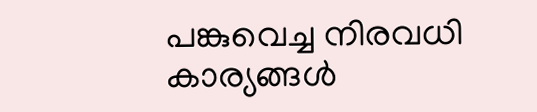പങ്കുവെച്ച നിരവധി കാര്യങ്ങൾ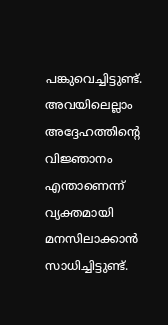പങ്കുവെച്ചിട്ടുണ്ട്. അവയിലെല്ലാം അദ്ദേഹത്തിന്റെ വിജ്ഞാനം എന്താണെന്ന് വ്യക്തമായി മനസിലാക്കാൻ സാധിച്ചിട്ടുണ്ട്.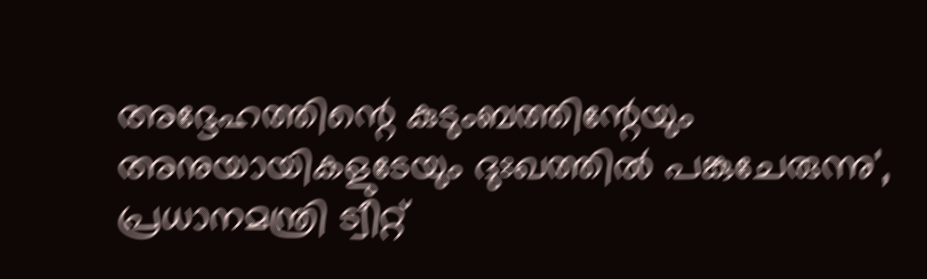അദ്ദേഹത്തിന്റെ കുടുംബത്തിന്റേയും അനുയായികളുടേയും ദുഃഖത്തിൽ പങ്കുചേരുന്നു', പ്രധാനമന്ത്രി ട്വീറ്റ്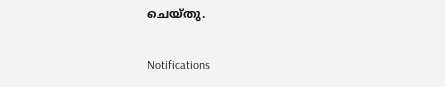ചെയ്തു.

Notifications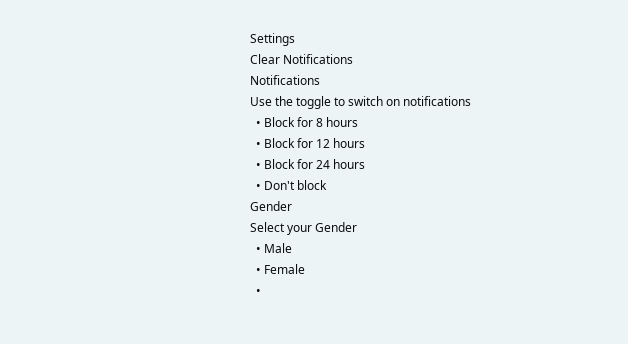Settings
Clear Notifications
Notifications
Use the toggle to switch on notifications
  • Block for 8 hours
  • Block for 12 hours
  • Block for 24 hours
  • Don't block
Gender
Select your Gender
  • Male
  • Female
  •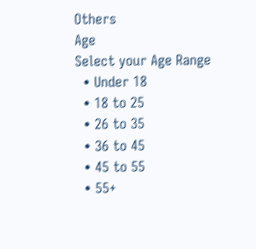Others
Age
Select your Age Range
  • Under 18
  • 18 to 25
  • 26 to 35
  • 36 to 45
  • 45 to 55
  • 55+